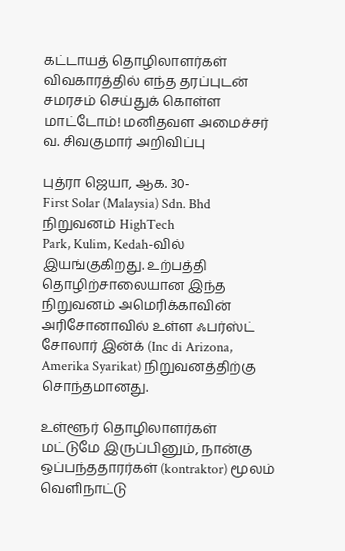கட்டாயத் தொழிலாளர்கள் விவகாரத்தில் எந்த தரப்புடன் சமரசம் செய்துக் கொள்ள மாட்டோம்! மனிதவள அமைச்சர் வ. சிவகுமார் அறிவிப்பு

புத்ரா ஜெயா, ஆக. 30-
First Solar (Malaysia) Sdn. Bhd நிறுவனம் HighTech
Park, Kulim, Kedah-வில் இயங்குகிறது. உற்பத்தி தொழிற்சாலையான இந்த நிறுவனம் அமெரிக்காவின் அரிசோனாவில் உள்ள ஃபர்ஸ்ட் சோலார் இன்க் (Inc di Arizona, Amerika Syarikat) நிறுவனத்திற்கு சொந்தமானது.

உள்ளூர் தொழிலாளர்கள் மட்டுமே இருப்பினும், நான்கு ஒப்பந்ததாரர்கள் (kontraktor) மூலம் வெளிநாட்டு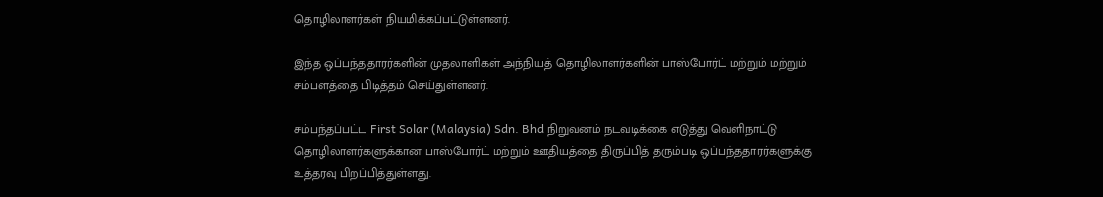தொழிலாளர்கள் நியமிக்கப்பட்டுள்ளனர்.

இந்த ஒப்பந்ததாரர்களின் முதலாளிகள் அந்நியத் தொழிலாளர்களின் பாஸ்போர்ட் மற்றும் மற்றும் சம்பளத்தை பிடித்தம் செய்துள்ளனர்.

சம்பந்தப்பட்ட First Solar (Malaysia) Sdn. Bhd நிறுவனம் நடவடிக்கை எடுத்து வெளிநாட்டு தொழிலாளர்களுக்கான பாஸ்போர்ட் மற்றும் ஊதியத்தை திருப்பித் தரும்படி ஒப்பந்ததாரர்களுக்கு உத்தரவு பிறப்பித்துள்ளது.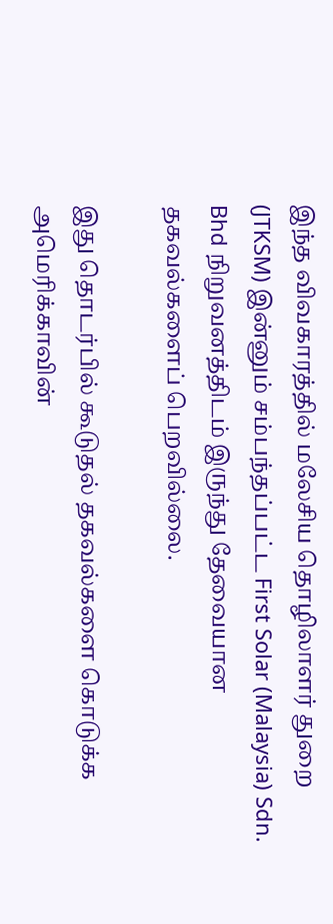இந்த விவகாரத்தில் மலேசிய தொழிலாளர் துறை (JTKSM) இன்னும் சம்பந்தப்பட்ட First Solar (Malaysia) Sdn. Bhd நிறுவனத்திடம் இருந்து தேவையான தகவல்களைப் பெறவில்லை.

இது தொடர்பில் கூடுதல் தகவல்களை கொடுக்க அமெரிக்காவின்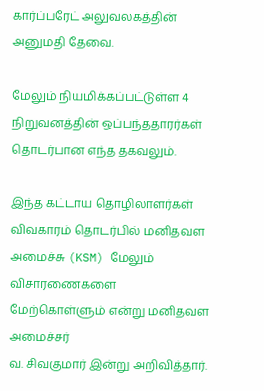கார்ப்பரேட் அலுவலகத்தின் அனுமதி தேவை.

மேலும் நியமிக்கப்பட்டுள்ள 4 நிறுவனத்தின் ஒப்பந்ததாரர்கள் தொடர்பான எந்த தகவலும்.

இந்த கட்டாய தொழிலாளர்கள் விவகாரம் தொடர்பில் மனிதவள அமைச்சு (KSM) மேலும் விசாரணைகளை மேற்கொள்ளும் என்று மனிதவள அமைச்சர்
வ. சிவகுமார் இன்று அறிவித்தார்.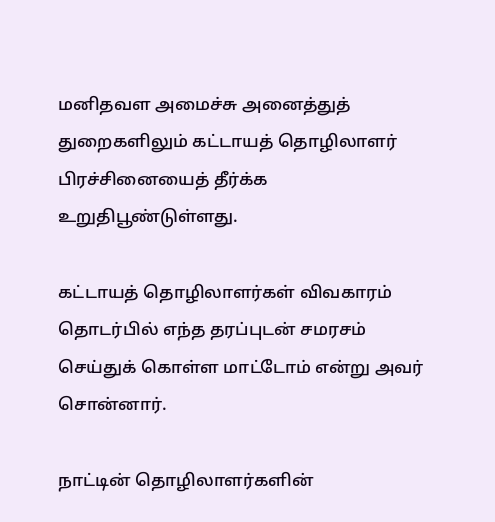மனிதவள அமைச்சு அனைத்துத் துறைகளிலும் கட்டாயத் தொழிலாளர் பிரச்சினையைத் தீர்க்க உறுதிபூண்டுள்ளது.

கட்டாயத் தொழிலாளர்கள் விவகாரம் தொடர்பில் எந்த தரப்புடன் சமரசம் செய்துக் கொள்ள மாட்டோம் என்று அவர் சொன்னார்.

நாட்டின் தொழிலாளர்களின்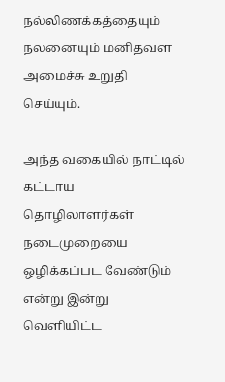நல்லிணக்கத்தையும் நலனையும் மனிதவள அமைச்சு உறுதி செய்யும்.

அந்த வகையில் நாட்டில் கட்டாய தொழிலாளர்கள் நடைமுறையை ஒழிக்கப்பட வேண்டும் என்று இன்று வெளியிட்ட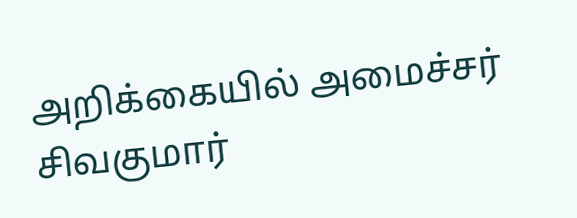அறிக்கையில் அமைச்சர் சிவகுமார்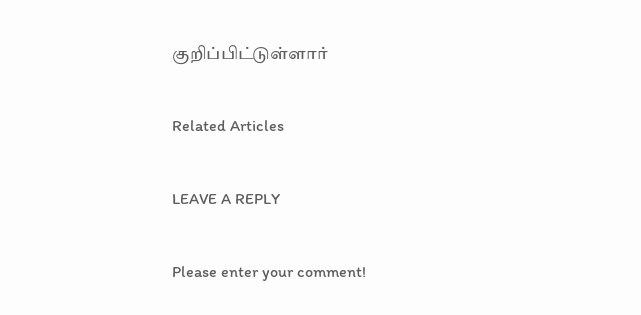குறிப்பிட்டுள்ளார்

Related Articles

LEAVE A REPLY

Please enter your comment!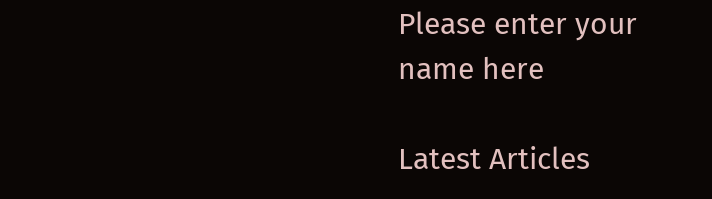Please enter your name here

Latest Articles